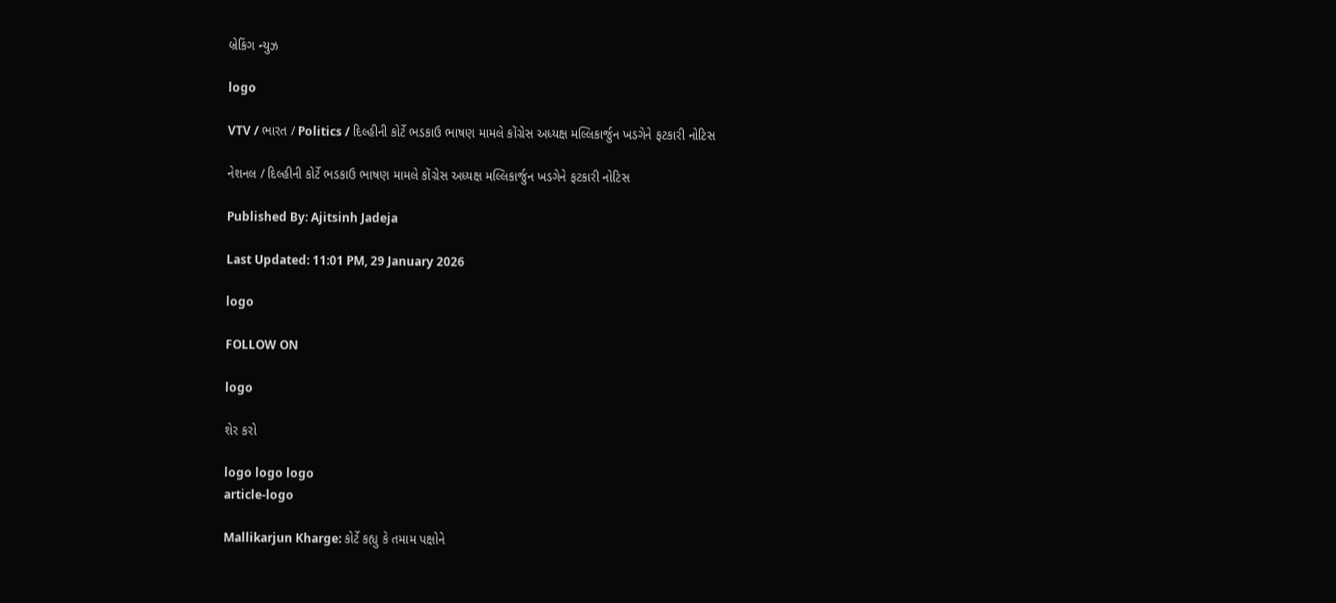બ્રેકિંગ ન્યુઝ

logo

VTV / ભારત / Politics / દિલ્હીની કોર્ટે ભડકાઉ ભાષણ મામલે કોંગ્રેસ અધ્યક્ષ મલ્લિકાર્જુન ખડગેને ફટકારી નોટિસ

નેશનલ / દિલ્હીની કોર્ટે ભડકાઉ ભાષણ મામલે કોંગ્રેસ અધ્યક્ષ મલ્લિકાર્જુન ખડગેને ફટકારી નોટિસ

Published By: Ajitsinh Jadeja

Last Updated: 11:01 PM, 29 January 2026

logo

FOLLOW ON

logo

શેર કરો

logo logo logo
article-logo

Mallikarjun Kharge: કોર્ટે કહ્યુ કે તમામ પક્ષોને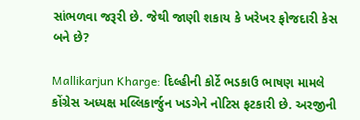સાંભળવા જરૂરી છે. જેથી જાણી શકાય કે ખરેખર ફોજદારી કેસ બને છે?

Mallikarjun Kharge: દિલ્હીની કોર્ટે ભડકાઉ ભાષણ મામલે કોંગ્રેસ અધ્યક્ષ મલ્લિકાર્જુન ખડગેને નોટિસ ફટકારી છે. અરજીની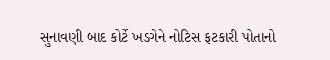સુનાવણી બાદ કોર્ટે ખડગેને નોટિસ ફટકારી પોતાનો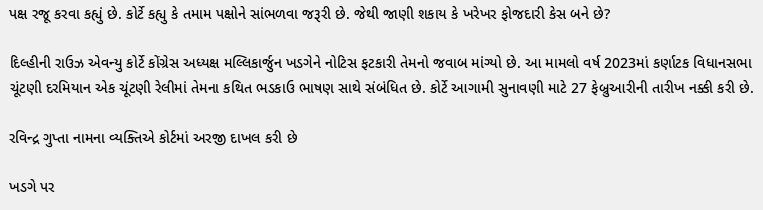પક્ષ રજૂ કરવા કહ્યું છે. કોર્ટે કહ્યુ કે તમામ પક્ષોને સાંભળવા જરૂરી છે. જેથી જાણી શકાય કે ખરેખર ફોજદારી કેસ બને છે?

દિલ્હીની રાઉઝ એવન્યુ કોર્ટે કોંગ્રેસ અધ્યક્ષ મલ્લિકાર્જુન ખડગેને નોટિસ ફટકારી તેમનો જવાબ માંગ્યો છે. આ મામલો વર્ષ 2023માં કર્ણાટક વિધાનસભા ચૂંટણી દરમિયાન એક ચૂંટણી રેલીમાં તેમના કથિત ભડકાઉ ભાષણ સાથે સંબંધિત છે. કોર્ટે આગામી સુનાવણી માટે 27 ફેબ્રુઆરીની તારીખ નક્કી કરી છે.

રવિન્દ્ર ગુપ્તા નામના વ્યક્તિએ કોર્ટમાં અરજી દાખલ કરી છે

ખડગે પર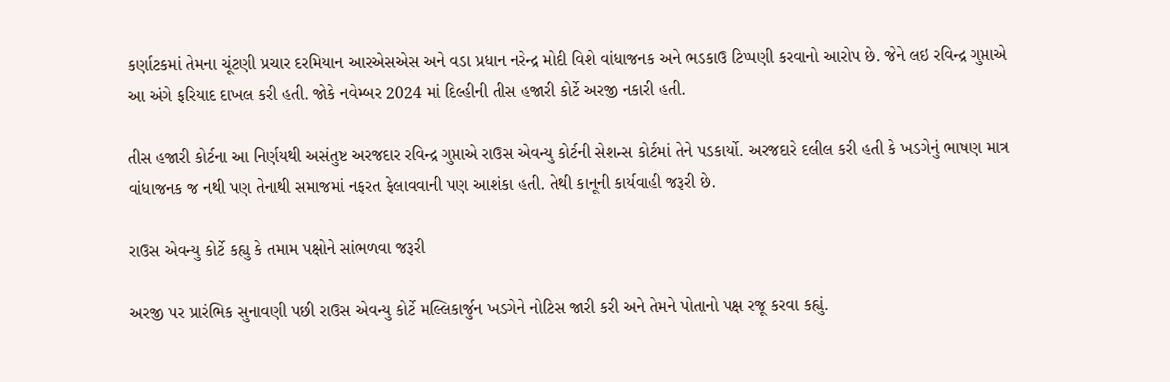કર્ણાટકમાં તેમના ચૂંટણી પ્રચાર દરમિયાન આરએસએસ અને વડા પ્રધાન નરેન્દ્ર મોદી વિશે વાંધાજનક અને ભડકાઉ ટિપ્પણી કરવાનો આરોપ છે. જેને લઇ રવિન્દ્ર ગુપ્તાએ આ અંગે ફરિયાદ દાખલ કરી હતી. જોકે નવેમ્બર 2024 માં દિલ્હીની તીસ હજારી કોર્ટે અરજી નકારી હતી.

તીસ હજારી કોર્ટના આ નિર્ણયથી અસંતુષ્ટ અરજદાર રવિન્દ્ર ગુપ્તાએ રાઉસ એવન્યુ કોર્ટની સેશન્સ કોર્ટમાં તેને પડકાર્યો. અરજદારે દલીલ કરી હતી કે ખડગેનું ભાષણ માત્ર વાંધાજનક જ નથી પણ તેનાથી સમાજમાં નફરત ફેલાવવાની પણ આશંકા હતી. તેથી કાનૂની કાર્યવાહી જરૂરી છે.

રાઉસ એવન્યુ કોર્ટે કહ્યુ કે તમામ પક્ષોને સાંભળવા જરૂરી

અરજી પર પ્રારંભિક સુનાવણી પછી રાઉસ એવન્યુ કોર્ટે મલ્લિકાર્જુન ખડગેને નોટિસ જારી કરી અને તેમને પોતાનો પક્ષ રજૂ કરવા કહ્યું.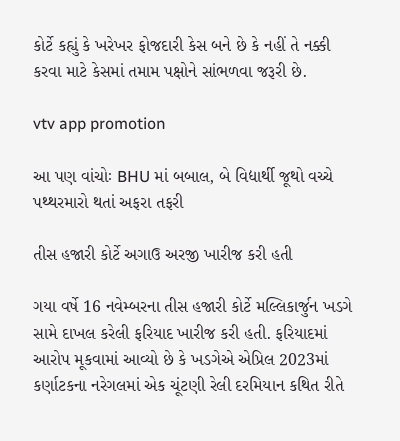કોર્ટે કહ્યું કે ખરેખર ફોજદારી કેસ બને છે કે નહીં તે નક્કી કરવા માટે કેસમાં તમામ પક્ષોને સાંભળવા જરૂરી છે.

vtv app promotion

આ પણ વાંચોઃ BHU માં બબાલ, બે વિદ્યાર્થી જૂથો વચ્ચે પથ્થરમારો થતાં અફરા તફરી

તીસ હજારી કોર્ટે અગાઉ અરજી ખારીજ કરી હતી

ગયા વર્ષે 16 નવેમ્બરના તીસ હજારી કોર્ટે મલ્લિકાર્જુન ખડગે સામે દાખલ કરેલી ફરિયાદ ખારીજ કરી હતી. ફરિયાદમાં આરોપ મૂકવામાં આવ્યો છે કે ખડગેએ એપ્રિલ 2023માં કર્ણાટકના નરેગલમાં એક ચૂંટણી રેલી દરમિયાન કથિત રીતે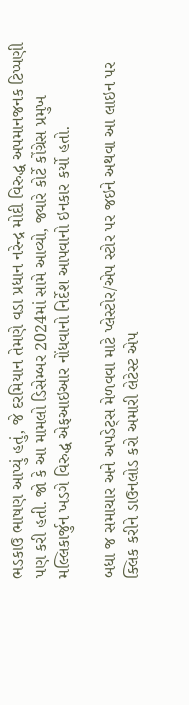ભડકાઉ ભાષણ આપ્યું હતું, જે દરમિયાન તેમણે વડા પ્રધાન નરેન્દ્ર મોદી વિરુદ્ધ અપમાનજનક ટિપ્પણી પણ કરી હતી. જો કે આ મામલો ડિસેમ્બર 2024માં સામે આવ્યો, જ્યારે કોર્ટે કોંગ્રેસ પ્રમુખ મલ્લિકાર્જુન ખડગે વિરુદ્ધ એફઆઇઆર નોંધવાનો નિર્દેશ આપવાનો ઇનકાર કર્યો હતો.

બધા જ સમાચાર અને અપડેટ્સ મેળવવા માટે પ્લેસ્ટોર/એપ સ્ટોર પર જઇને અથવા આ લાઇન પર ક્લિક કરીને ડાઉનલોડ કરો અમારી લેટેસ્ટ એપ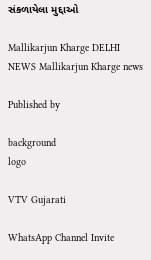સંકળાયેલા મુદ્દાઓ

Mallikarjun Kharge DELHI NEWS Mallikarjun Kharge news

Published by

background
logo

VTV Gujarati

WhatsApp Channel Invite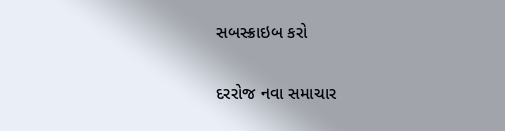સબસ્ક્રાઇબ કરો

દરરોજ નવા સમાચાર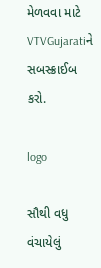મેળવવા માટે VTVGujaratiને સબસ્ક્રાઈબ કરો.

logo

સૌથી વધુ વંચાયેલું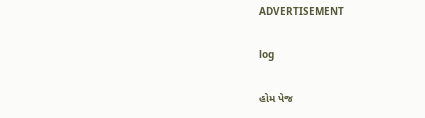ADVERTISEMENT

log

હોમ પેજ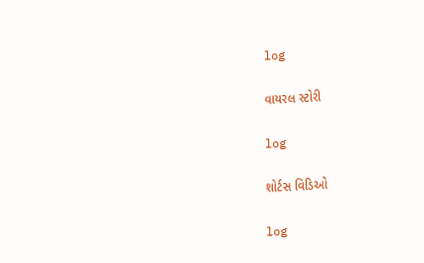log

વાયરલ સ્ટોરી

log

શોર્ટસ વિડિઓ

log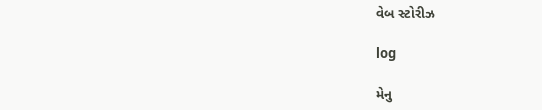વેબ સ્ટોરીઝ

log

મેનુ